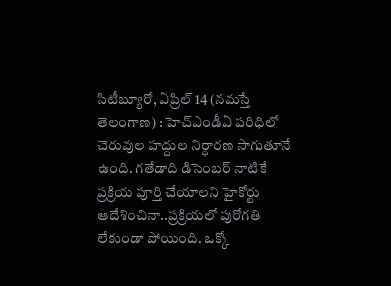సిటీబ్యూరో, ఏప్రిల్ 14 (నమస్తే తెలంగాణ) : హెచ్ఎండీఏ పరిధిలో చెరువుల హద్దుల నిర్ధారణ సాగుతూనే ఉంది. గతేడాది డిసెంబర్ నాటికే ప్రక్రియ పూర్తి చేయాలని హైకోర్టు ఆదేశించినా..ప్రక్రియలో పురోగతి లేకుండా పోయింది. ఒక్కో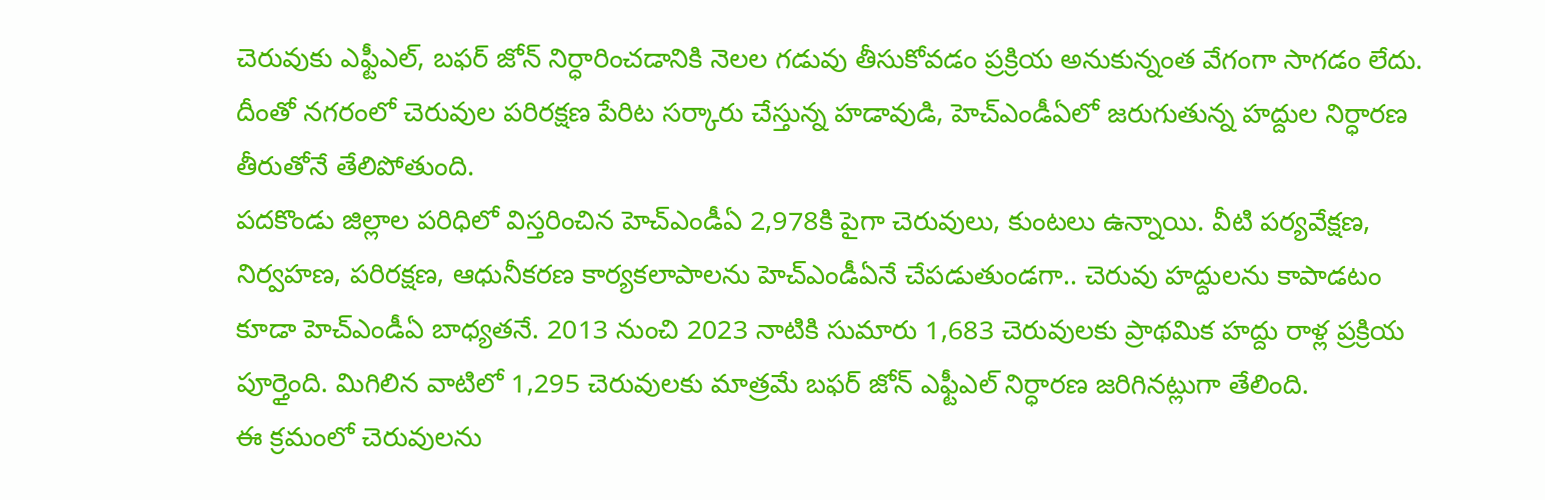చెరువుకు ఎఫ్టీఎల్, బఫర్ జోన్ నిర్ధారించడానికి నెలల గడువు తీసుకోవడం ప్రక్రియ అనుకున్నంత వేగంగా సాగడం లేదు. దీంతో నగరంలో చెరువుల పరిరక్షణ పేరిట సర్కారు చేస్తున్న హడావుడి, హెచ్ఎండీఏలో జరుగుతున్న హద్దుల నిర్ధారణ తీరుతోనే తేలిపోతుంది.
పదకొండు జిల్లాల పరిధిలో విస్తరించిన హెచ్ఎండీఏ 2,978కి పైగా చెరువులు, కుంటలు ఉన్నాయి. వీటి పర్యవేక్షణ, నిర్వహణ, పరిరక్షణ, ఆధునీకరణ కార్యకలాపాలను హెచ్ఎండీఏనే చేపడుతుండగా.. చెరువు హద్దులను కాపాడటం కూడా హెచ్ఎండీఏ బాధ్యతనే. 2013 నుంచి 2023 నాటికి సుమారు 1,683 చెరువులకు ప్రాథమిక హద్దు రాళ్ల ప్రక్రియ పూర్తైంది. మిగిలిన వాటిలో 1,295 చెరువులకు మాత్రమే బఫర్ జోన్ ఎఫ్టీఎల్ నిర్ధారణ జరిగినట్లుగా తేలింది.
ఈ క్రమంలో చెరువులను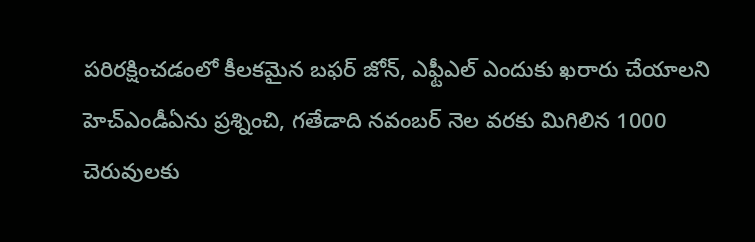పరిరక్షించడంలో కీలకమైన బఫర్ జోన్, ఎఫ్టీఎల్ ఎందుకు ఖరారు చేయాలని హెచ్ఎండీఏను ప్రశ్నించి, గతేడాది నవంబర్ నెల వరకు మిగిలిన 1000 చెరువులకు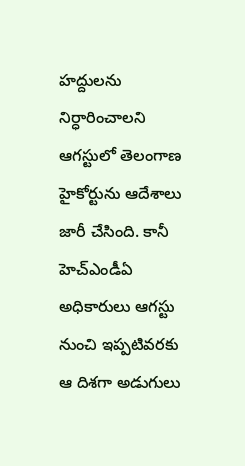హద్దులను నిర్ధారించాలని ఆగస్టులో తెలంగాణ హైకోర్టును ఆదేశాలు జారీ చేసింది. కానీ హెచ్ఎండీఏ అధికారులు ఆగస్టు నుంచి ఇప్పటివరకు ఆ దిశగా అడుగులు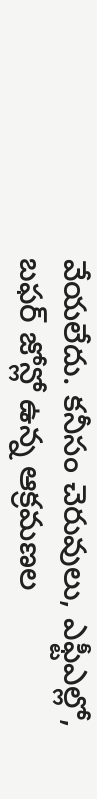వేయలేదు. కనీసం చెరువులు, ఎఫ్టీఎల్లో, బఫర్ జోన్లో ఉన్న ఆక్రమణల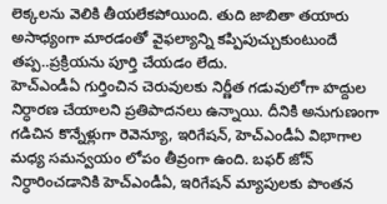లెక్కలను వెలికి తీయలేకపోయింది. తుది జాబితా తయారు అసాధ్యంగా మారడంతో వైఫల్యాన్ని కప్పిపుచ్చుకుంటుందే తప్ప..ప్రక్రియను పూర్తి చేయడం లేదు.
హెచ్ఎండీఏ గుర్తించిన చెరువులకు నిర్ణీత గడువులోగా హద్దుల నిర్ధారణ చేయాలని ప్రతిపాదనలు ఉన్నాయి. దీనికి అనుగుణంగా గడిచిన కొన్నేళ్లుగా రెవెన్యూ, ఇరిగేషన్, హెచ్ఎండీఏ విభాగాల మధ్య సమన్వయం లోపం తీవ్రంగా ఉంది. బఫర్ జోన్ నిర్ధారించడానికి హెచ్ఎండీఏ, ఇరిగేషన్ మ్యాపులకు పొంతన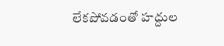లేకపోవడంతో హద్దుల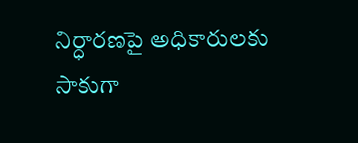నిర్ధారణపై అధికారులకు సాకుగా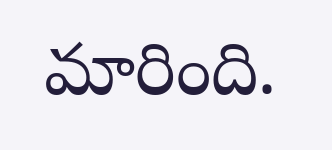మారింది.